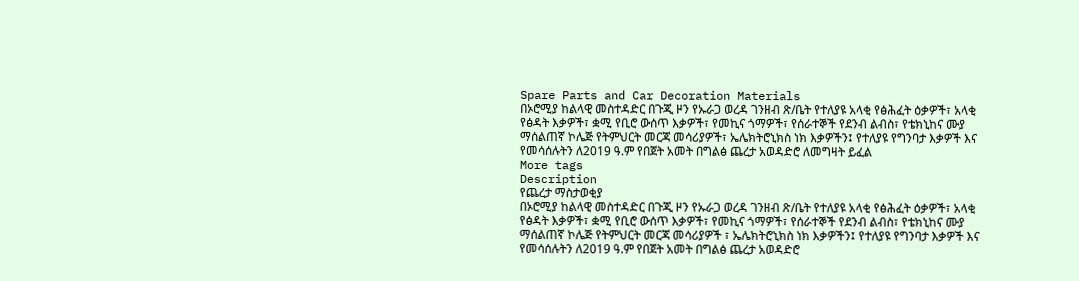Spare Parts and Car Decoration Materials
በኦሮሚያ ከልላዊ መስተዳድር በጉጂ ዞን የኡራጋ ወረዳ ገንዘብ ጽ/ቤት የተለያዩ አላቂ የፅሕፈት ዕቃዎች፣ አላቂ የፅዳት እቃዎች፣ ቋሚ የቢሮ ውሰጥ እቃዎች፣ የመኪና ጎማዎች፣ የሰራተኞች የደንብ ልብስ፣ የቴክኒከና ሙያ ማሰልጠኛ ኮሌጅ የትምህርት መርጃ መሳሪያዎች፣ ኤሌክትሮኒክስ ነክ እቃዎችን፤ የተለያዩ የግንባታ እቃዎች እና የመሳሰሉትን ለ2019 ዓ.ም የበጀት አመት በግልፅ ጨረታ አወዳድሮ ለመግዛት ይፈል
More tags
Description
የጨረታ ማስታወቂያ
በኦሮሚያ ከልላዊ መስተዳድር በጉጂ ዞን የኡራጋ ወረዳ ገንዘብ ጽ/ቤት የተለያዩ አላቂ የፅሕፈት ዕቃዎች፣ አላቂ የፅዳት እቃዎች፣ ቋሚ የቢሮ ውሰጥ እቃዎች፣ የመኪና ጎማዎች፣ የሰራተኞች የደንብ ልብስ፣ የቴክኒከና ሙያ ማሰልጠኛ ኮሌጅ የትምህርት መርጃ መሳሪያዎች ፣ ኤሌክትሮኒክስ ነክ እቃዎችን፤ የተለያዩ የግንባታ እቃዎች እና የመሳሰሉትን ለ2019 ዓ.ም የበጀት አመት በግልፅ ጨረታ አወዳድሮ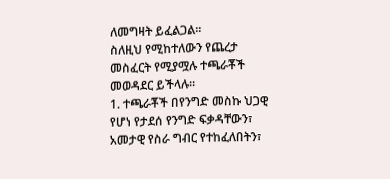ለመግዛት ይፈልጋል፡፡
ስለዚህ የሚከተለውን የጨረታ መስፈርት የሚያሟሉ ተጫራቾች መወዳደር ይችላሉ።
1. ተጫራቾች በየንግድ መስኩ ህጋዊ የሆነ የታደሰ የንግድ ፍቃዳቸውን፣ አመታዊ የስራ ግብር የተከፈለበትን፣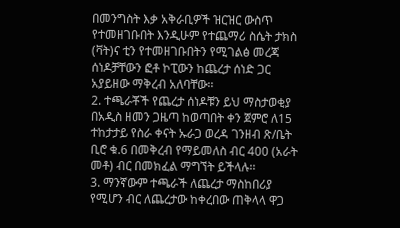በመንግስት እቃ አቅራቢዎች ዝርዝር ውስጥ የተመዘገቡበት እንዲሁም የተጨማሪ ስሴት ታክስ (ቫት)ና ቲን የተመዘገቡበትን የሚገልፅ መረጃ ሰነዶቻቸውን ፎቶ ኮፒውን ከጨረታ ሰነድ ጋር አያይዘው ማቅረብ አለባቸው፡፡
2. ተጫራቾች የጨረታ ሰነዶቹን ይህ ማስታወቂያ በአዲስ ዘመን ጋዜጣ ከወጣበት ቀን ጀምሮ ለ15 ተከታታይ የስራ ቀናት ኡራጋ ወረዳ ገንዘብ ጽ/ቤት ቢሮ ቁ.6 በመቅረብ የማይመለስ ብር 400 (አራት መቶ) ብር በመክፈል ማግኘት ይችላሉ፡፡
3. ማንኛውም ተጫራች ለጨረታ ማስከበሪያ የሚሆን ብር ለጨረታው ከቀረበው ጠቅላላ ዋጋ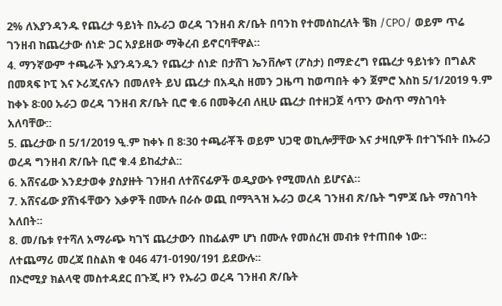2% ለእያንዳንዱ የጨረታ ዓይነት በኡራጋ ወረዳ ገንዘብ ጽ/ቤት በባንከ የተመሰከረለት ቼክ /CPO/ ወይም ጥሬ ገንዘብ ከጨረታው ሰነድ ጋር አያይዘው ማቅረብ ይኖርባቸዋል።
4. ማንኛውም ተጫራች እያንዳንዱን የጨረታ ሰነድ በታሸገ ኤንቨሎፕ (ፖስታ) በማድረግ የጨረታ ዓይነቱን በግልጽ በመጻፍ ኮፒ እና ኦሪጂናሉን በመለየት ይህ ጨረታ በአዲስ ዘመን ጋዜጣ ከወጣበት ቀን ጀምሮ እስከ 5/1/2019 ዓ.ም ከቀኑ 8፡00 ኡራጋ ወረዳ ገንዘብ ጽ/ቤት ቢሮ ቁ.6 በመቅረብ ለዚሁ ጨረታ በተዘጋጀ ሳጥን ውስጥ ማስገባት አለባቸው::
5. ጨረታው በ 5/1/2019 ዒ.ም ከቀኑ በ 8፡30 ተጫራቾች ወይም ህጋዊ ወኪሎቻቸው እና ታዛቢዎች በተገኙበት በኡራጋ ወረዳ ግንዘብ ጽ/ቤት ቢሮ ቁ.4 ይከፈታል::
6. አሸናፊው እንደታወቀ ያስያዙት ገንዘብ ለተሸናፊዎች ወዲያውኑ የሚመለስ ይሆናል።
7. አሸናፊው ያሸነፋቸውን እቃዎች በሙሉ በራሱ ወጪ በማጓጓዝ ኡራጋ ወረዳ ገንዘብ ጽ/ቤት ግምጃ ቤት ማስገባት አለበት፡፡
8. መ/ቤቱ የተሻለ አማራጭ ካገኘ ጨረታውን በከፊልም ሆነ በሙሉ የመሰረዝ መብቱ የተጠበቀ ነው።
ለተጨማሪ መረጃ በስልክ ቁ 046 471-0190/191 ይደውሉ፡፡
በኦሮሚያ ክልላዊ መስተዳደር በጉጂ ዞን የኡራጋ ወረዳ ገንዘብ ጽ/ቤት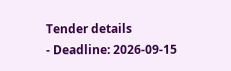Tender details
- Deadline: 2026-09-15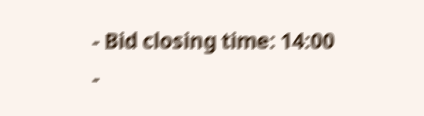- Bid closing time: 14:00
-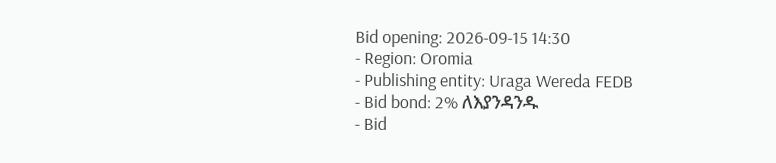Bid opening: 2026-09-15 14:30
- Region: Oromia
- Publishing entity: Uraga Wereda FEDB
- Bid bond: 2% ለእያንዳንዱ
- Bid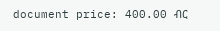document price: 400.00 ብር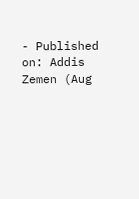- Published on: Addis Zemen (Aug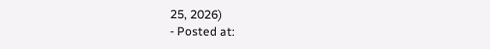25, 2026)
- Posted at: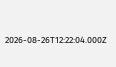2026-08-26T12:22:04.000Z